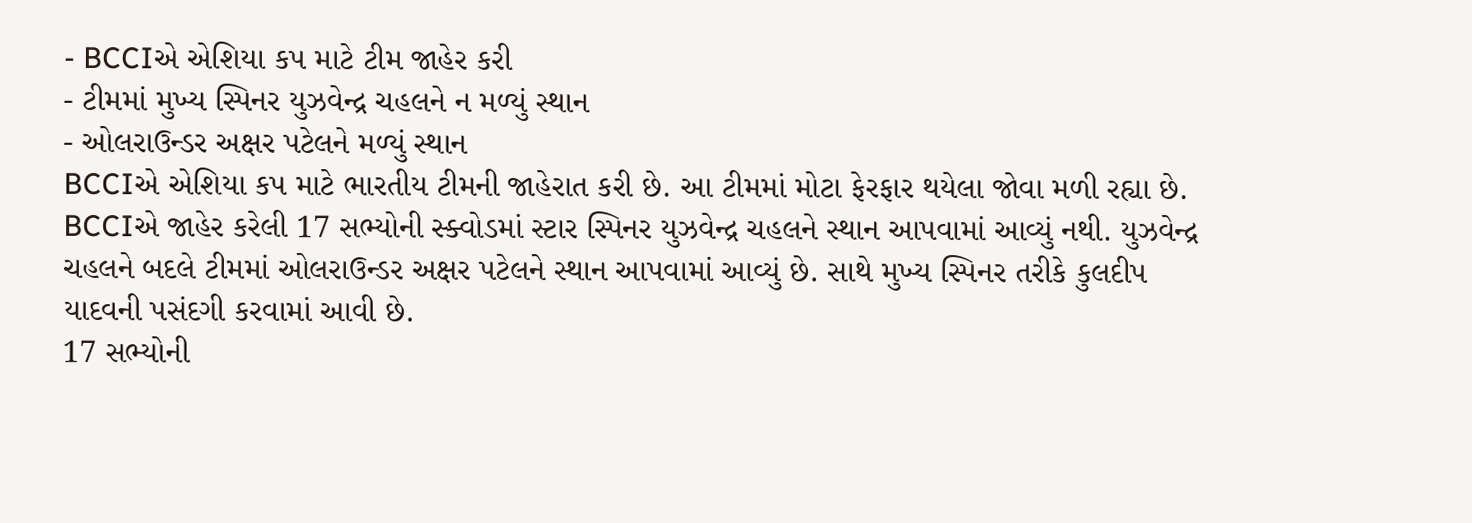- BCCIએ એશિયા કપ માટે ટીમ જાહેર કરી
- ટીમમાં મુખ્ય સ્પિનર યુઝવેન્દ્ર ચહલને ન મળ્યું સ્થાન
- ઓલરાઉન્ડર અક્ષર પટેલને મળ્યું સ્થાન
BCCIએ એશિયા કપ માટે ભારતીય ટીમની જાહેરાત કરી છે. આ ટીમમાં મોટા ફેરફાર થયેલા જોવા મળી રહ્યા છે. BCCIએ જાહેર કરેલી 17 સભ્યોની સ્ક્વોડમાં સ્ટાર સ્પિનર યુઝવેન્દ્ર ચહલને સ્થાન આપવામાં આવ્યું નથી. યુઝવેન્દ્ર ચહલને બદલે ટીમમાં ઓલરાઉન્ડર અક્ષર પટેલને સ્થાન આપવામાં આવ્યું છે. સાથે મુખ્ય સ્પિનર તરીકે કુલદીપ યાદવની પસંદગી કરવામાં આવી છે.
17 સભ્યોની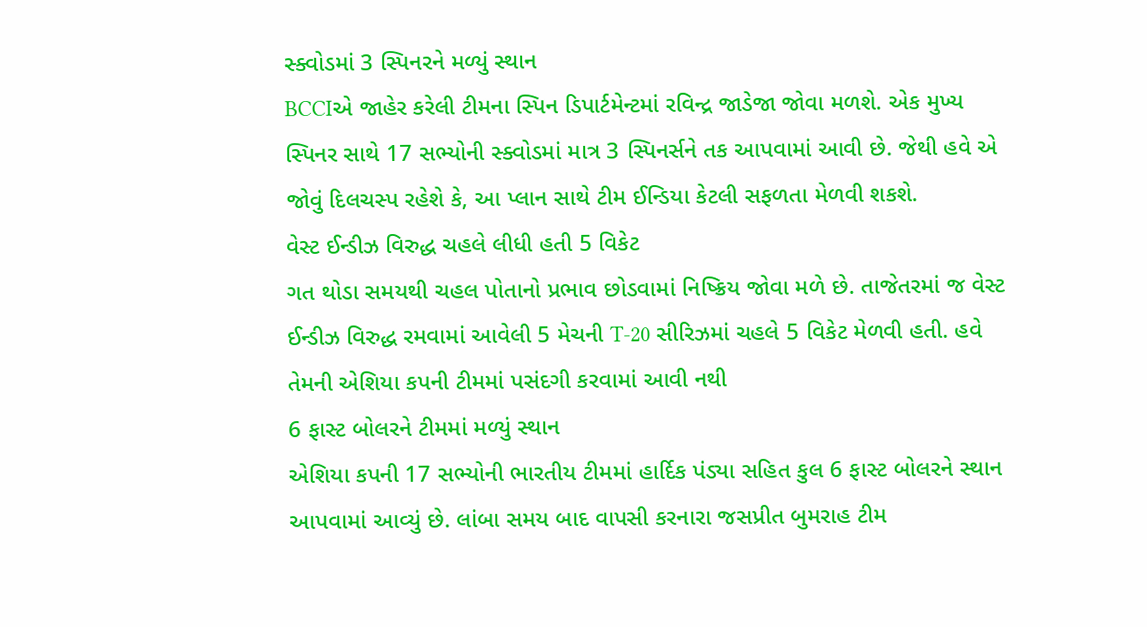સ્ક્વોડમાં 3 સ્પિનરને મળ્યું સ્થાન
BCCIએ જાહેર કરેલી ટીમના સ્પિન ડિપાર્ટમેન્ટમાં રવિન્દ્ર જાડેજા જોવા મળશે. એક મુખ્ય સ્પિનર સાથે 17 સભ્યોની સ્ક્વોડમાં માત્ર 3 સ્પિનર્સને તક આપવામાં આવી છે. જેથી હવે એ જોવું દિલચસ્પ રહેશે કે, આ પ્લાન સાથે ટીમ ઈન્ડિયા કેટલી સફળતા મેળવી શકશે.
વેસ્ટ ઈન્ડીઝ વિરુદ્ધ ચહલે લીધી હતી 5 વિકેટ
ગત થોડા સમયથી ચહલ પોતાનો પ્રભાવ છોડવામાં નિષ્ક્રિય જોવા મળે છે. તાજેતરમાં જ વેસ્ટ ઈન્ડીઝ વિરુદ્ધ રમવામાં આવેલી 5 મેચની T-20 સીરિઝમાં ચહલે 5 વિકેટ મેળવી હતી. હવે તેમની એશિયા કપની ટીમમાં પસંદગી કરવામાં આવી નથી
6 ફાસ્ટ બોલરને ટીમમાં મળ્યું સ્થાન
એશિયા કપની 17 સભ્યોની ભારતીય ટીમમાં હાર્દિક પંડ્યા સહિત કુલ 6 ફાસ્ટ બોલરને સ્થાન આપવામાં આવ્યું છે. લાંબા સમય બાદ વાપસી કરનારા જસપ્રીત બુમરાહ ટીમ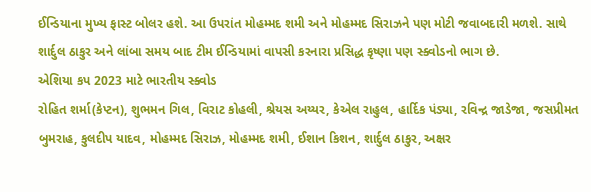ઈન્ડિયાના મુખ્ય ફાસ્ટ બોલર હશે. આ ઉપરાંત મોહમ્મદ શમી અને મોહમ્મદ સિરાઝને પણ મોટી જવાબદારી મળશે. સાથે શાર્દુલ ઠાકુર અને લાંબા સમય બાદ ટીમ ઈન્ડિયામાં વાપસી કરનારા પ્રસિદ્ધ કૃષ્ણા પણ સ્ક્વોડનો ભાગ છે.
એશિયા કપ 2023 માટે ભારતીય સ્ક્વોડ
રોહિત શર્મા(કેપ્ટન), શુભમન ગિલ, વિરાટ કોહલી, શ્રેયસ અય્યર, કેએલ રાહુલ, હાર્દિક પંડ્યા, રવિન્દ્ર જાડેજા, જસપ્રીમત બુમરાહ, કુલદીપ યાદવ, મોહમ્મદ સિરાઝ, મોહમ્મદ શમી, ઈશાન કિશન, શાર્દુલ ઠાકુર, અક્ષર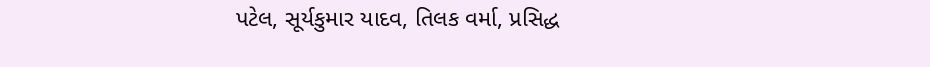પટેલ, સૂર્યકુમાર યાદવ, તિલક વર્મા, પ્રસિદ્ધ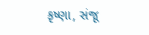કૃષ્ણા, સંજૂ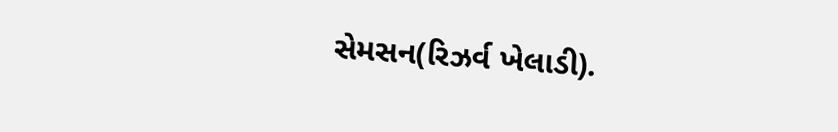સેમસન(રિઝર્વ ખેલાડી).